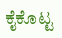ಕೈಕೊಟ್ಟ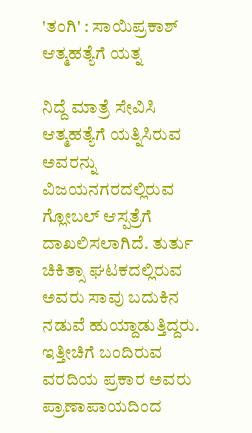'ತಂಗಿ' : ಸಾಯಿಪ್ರಕಾಶ್ ಆತ್ಮಹತ್ಯೆಗೆ ಯತ್ನ

ನಿದ್ದೆ ಮಾತ್ರೆ ಸೇವಿಸಿ ಆತ್ಮಹತ್ಯೆಗೆ ಯತ್ನಿಸಿರುವ ಅವರನ್ನು ವಿಜಯನಗರದಲ್ಲಿರುವ ಗ್ಲೋಬಲ್ ಆಸ್ಪತ್ರೆಗೆ ದಾಖಲಿಸಲಾಗಿದೆ. ತುರ್ತು ಚಿಕಿತ್ಸಾ ಘಟಕದಲ್ಲಿರುವ ಅವರು ಸಾವು ಬದುಕಿನ ನಡುವೆ ಹುಯ್ದಾಡುತ್ತಿದ್ದರು. ಇತ್ತೀಚಿಗೆ ಬಂದಿರುವ ವರದಿಯ ಪ್ರಕಾರ ಅವರು ಪ್ರಾಣಾಪಾಯದಿಂದ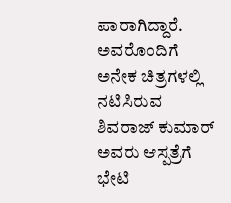ಪಾರಾಗಿದ್ದಾರೆ. ಅವರೊಂದಿಗೆ ಅನೇಕ ಚಿತ್ರಗಳಲ್ಲಿ ನಟಿಸಿರುವ ಶಿವರಾಜ್ ಕುಮಾರ್ ಅವರು ಆಸ್ಪತ್ರೆಗೆ ಭೇಟಿ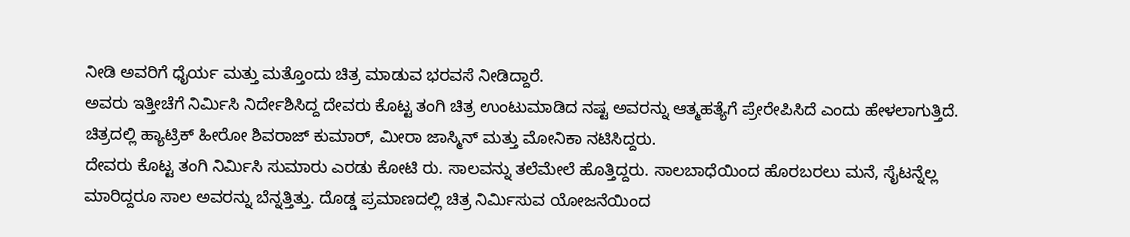ನೀಡಿ ಅವರಿಗೆ ಧೈರ್ಯ ಮತ್ತು ಮತ್ತೊಂದು ಚಿತ್ರ ಮಾಡುವ ಭರವಸೆ ನೀಡಿದ್ದಾರೆ.
ಅವರು ಇತ್ತೀಚೆಗೆ ನಿರ್ಮಿಸಿ ನಿರ್ದೇಶಿಸಿದ್ದ ದೇವರು ಕೊಟ್ಟ ತಂಗಿ ಚಿತ್ರ ಉಂಟುಮಾಡಿದ ನಷ್ಟ ಅವರನ್ನು ಆತ್ಮಹತ್ಯೆಗೆ ಪ್ರೇರೇಪಿಸಿದೆ ಎಂದು ಹೇಳಲಾಗುತ್ತಿದೆ. ಚಿತ್ರದಲ್ಲಿ ಹ್ಯಾಟ್ರಿಕ್ ಹೀರೋ ಶಿವರಾಜ್ ಕುಮಾರ್, ಮೀರಾ ಜಾಸ್ಮಿನ್ ಮತ್ತು ಮೋನಿಕಾ ನಟಿಸಿದ್ದರು.
ದೇವರು ಕೊಟ್ಟ ತಂಗಿ ನಿರ್ಮಿಸಿ ಸುಮಾರು ಎರಡು ಕೋಟಿ ರು. ಸಾಲವನ್ನು ತಲೆಮೇಲೆ ಹೊತ್ತಿದ್ದರು. ಸಾಲಬಾಧೆಯಿಂದ ಹೊರಬರಲು ಮನೆ, ಸೈಟನ್ನೆಲ್ಲ ಮಾರಿದ್ದರೂ ಸಾಲ ಅವರನ್ನು ಬೆನ್ನತ್ತಿತ್ತು. ದೊಡ್ಡ ಪ್ರಮಾಣದಲ್ಲಿ ಚಿತ್ರ ನಿರ್ಮಿಸುವ ಯೋಜನೆಯಿಂದ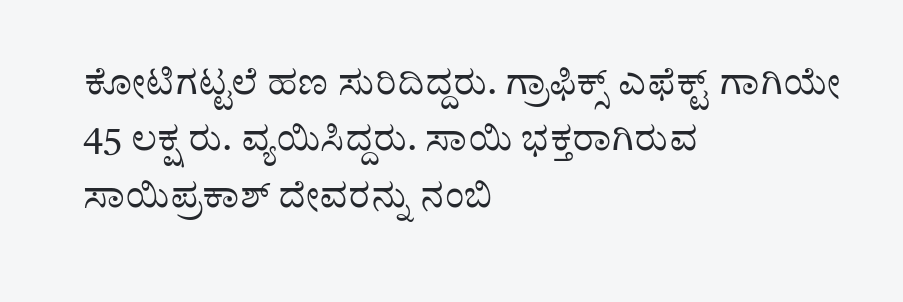ಕೋಟಿಗಟ್ಟಲೆ ಹಣ ಸುರಿದಿದ್ದರು. ಗ್ರಾಫಿಕ್ಸ್ ಎಫೆಕ್ಟ್ ಗಾಗಿಯೇ 45 ಲಕ್ಷ ರು. ವ್ಯಯಿಸಿದ್ದರು. ಸಾಯಿ ಭಕ್ತರಾಗಿರುವ ಸಾಯಿಪ್ರಕಾಶ್ ದೇವರನ್ನು ನಂಬಿ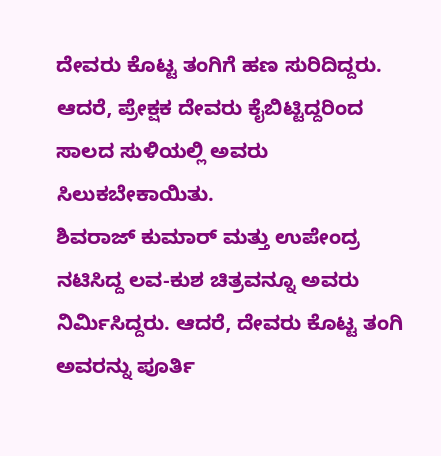ದೇವರು ಕೊಟ್ಟ ತಂಗಿಗೆ ಹಣ ಸುರಿದಿದ್ದರು. ಆದರೆ, ಪ್ರೇಕ್ಷಕ ದೇವರು ಕೈಬಿಟ್ಟಿದ್ದರಿಂದ ಸಾಲದ ಸುಳಿಯಲ್ಲಿ ಅವರು ಸಿಲುಕಬೇಕಾಯಿತು.
ಶಿವರಾಜ್ ಕುಮಾರ್ ಮತ್ತು ಉಪೇಂದ್ರ ನಟಿಸಿದ್ದ ಲವ-ಕುಶ ಚಿತ್ರವನ್ನೂ ಅವರು ನಿರ್ಮಿಸಿದ್ದರು. ಆದರೆ, ದೇವರು ಕೊಟ್ಟ ತಂಗಿ ಅವರನ್ನು ಪೂರ್ತಿ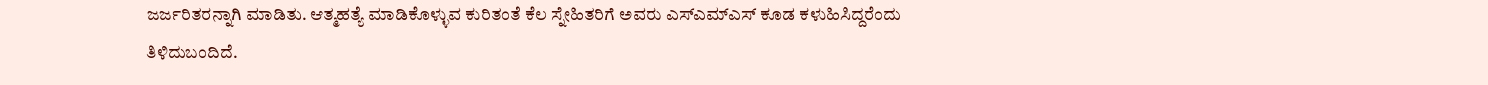ಜರ್ಜರಿತರನ್ನಾಗಿ ಮಾಡಿತು. ಆತ್ಮಹತ್ಯೆ ಮಾಡಿಕೊಳ್ಳುವ ಕುರಿತಂತೆ ಕೆಲ ಸ್ನೇಹಿತರಿಗೆ ಅವರು ಎಸ್ಎಮ್ಎಸ್ ಕೂಡ ಕಳುಹಿಸಿದ್ದರೆಂದು ತಿಳಿದುಬಂದಿದೆ.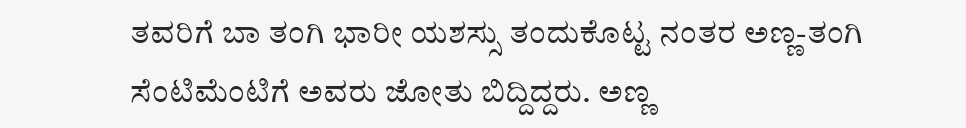ತವರಿಗೆ ಬಾ ತಂಗಿ ಭಾರೀ ಯಶಸ್ಸು ತಂದುಕೊಟ್ಟ ನಂತರ ಅಣ್ಣ-ತಂಗಿ ಸೆಂಟಿಮೆಂಟಿಗೆ ಅವರು ಜೋತು ಬಿದ್ದಿದ್ದರು. ಅಣ್ಣ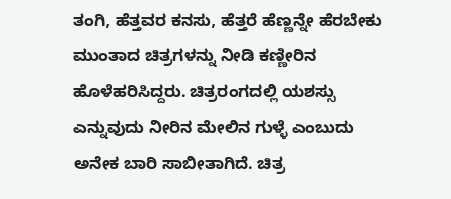ತಂಗಿ, ಹೆತ್ತವರ ಕನಸು, ಹೆತ್ತರೆ ಹೆಣ್ಣನ್ನೇ ಹೆರಬೇಕು ಮುಂತಾದ ಚಿತ್ರಗಳನ್ನು ನೀಡಿ ಕಣ್ಣೀರಿನ ಹೊಳೆಹರಿಸಿದ್ದರು. ಚಿತ್ರರಂಗದಲ್ಲಿ ಯಶಸ್ಸು ಎನ್ನುವುದು ನೀರಿನ ಮೇಲಿನ ಗುಳ್ಳೆ ಎಂಬುದು ಅನೇಕ ಬಾರಿ ಸಾಬೀತಾಗಿದೆ. ಚಿತ್ರ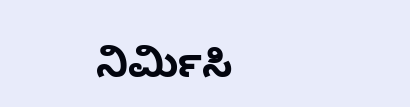ನಿರ್ಮಿಸಿ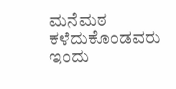ಮನೆಮಠ ಕಳೆದುಕೊಂಡವರು ಇಂದು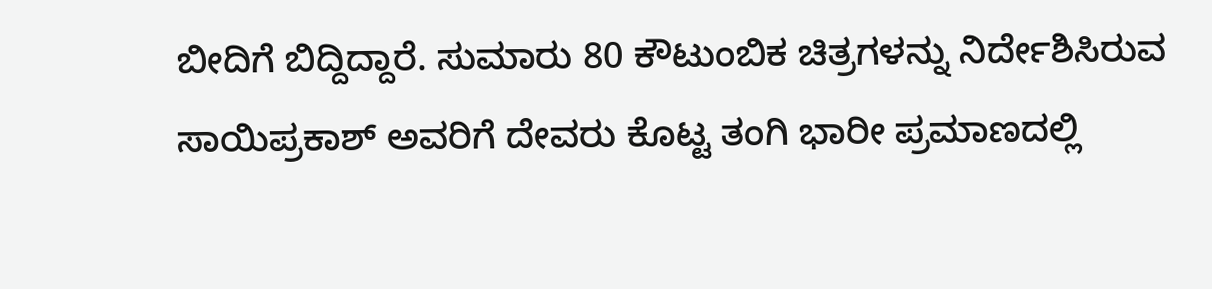ಬೀದಿಗೆ ಬಿದ್ದಿದ್ದಾರೆ. ಸುಮಾರು 80 ಕೌಟುಂಬಿಕ ಚಿತ್ರಗಳನ್ನು ನಿರ್ದೇಶಿಸಿರುವ ಸಾಯಿಪ್ರಕಾಶ್ ಅವರಿಗೆ ದೇವರು ಕೊಟ್ಟ ತಂಗಿ ಭಾರೀ ಪ್ರಮಾಣದಲ್ಲಿ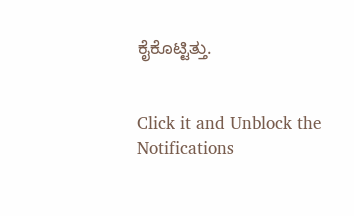ಕೈಕೊಟ್ಟಿತ್ತು.


Click it and Unblock the Notifications